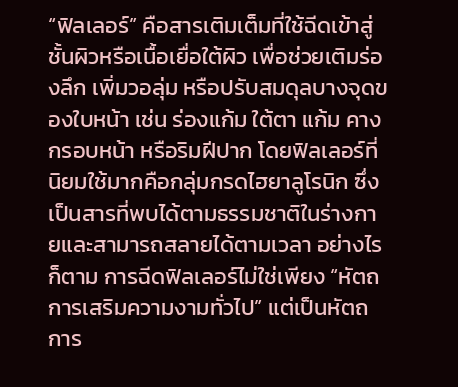“ฟิลเลอร์” คือสารเติมเต็มที่ใช้ฉีดเข้าสู่ชั้นผิวหรือเนื้อเยื่อใต้ผิว เพื่อช่วยเติมร่องลึก เพิ่มวอลุ่ม หรือปรับสมดุลบางจุดของใบหน้า เช่น ร่องแก้ม ใต้ตา แก้ม คาง กรอบหน้า หรือริมฝีปาก โดยฟิลเลอร์ที่นิยมใช้มากคือกลุ่มกรดไฮยาลูโรนิก ซึ่งเป็นสารที่พบได้ตามธรรมชาติในร่างกายและสามารถสลายได้ตามเวลา อย่างไรก็ตาม การฉีดฟิลเลอร์ไม่ใช่เพียง “หัตถการเสริมความงามทั่วไป” แต่เป็นหัตถการ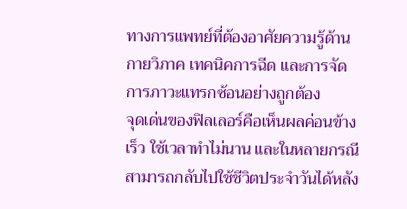ทางการแพทย์ที่ต้องอาศัยความรู้ด้านกายวิภาค เทคนิคการฉีด และการจัดการภาวะแทรกซ้อนอย่างถูกต้อง
จุดเด่นของฟิลเลอร์คือเห็นผลค่อนข้างเร็ว ใช้เวลาทำไม่นาน และในหลายกรณีสามารถกลับไปใช้ชีวิตประจำวันได้หลัง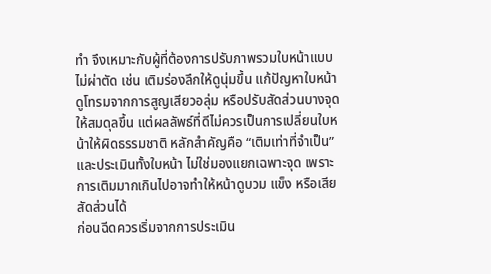ทำ จึงเหมาะกับผู้ที่ต้องการปรับภาพรวมใบหน้าแบบไม่ผ่าตัด เช่น เติมร่องลึกให้ดูนุ่มขึ้น แก้ปัญหาใบหน้าดูโทรมจากการสูญเสียวอลุ่ม หรือปรับสัดส่วนบางจุดให้สมดุลขึ้น แต่ผลลัพธ์ที่ดีไม่ควรเป็นการเปลี่ยนใบหน้าให้ผิดธรรมชาติ หลักสำคัญคือ “เติมเท่าที่จำเป็น” และประเมินทั้งใบหน้า ไม่ใช่มองแยกเฉพาะจุด เพราะการเติมมากเกินไปอาจทำให้หน้าดูบวม แข็ง หรือเสียสัดส่วนได้
ก่อนฉีดควรเริ่มจากการประเมิน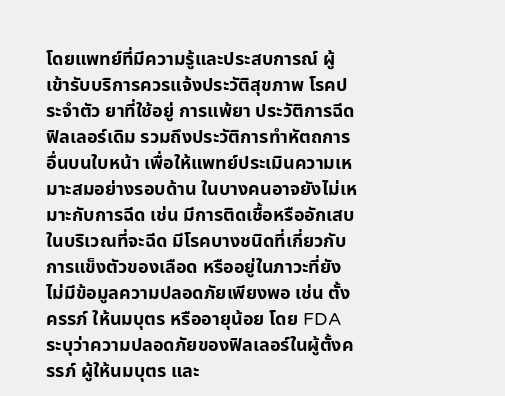โดยแพทย์ที่มีความรู้และประสบการณ์ ผู้เข้ารับบริการควรแจ้งประวัติสุขภาพ โรคประจำตัว ยาที่ใช้อยู่ การแพ้ยา ประวัติการฉีดฟิลเลอร์เดิม รวมถึงประวัติการทำหัตถการอื่นบนใบหน้า เพื่อให้แพทย์ประเมินความเหมาะสมอย่างรอบด้าน ในบางคนอาจยังไม่เหมาะกับการฉีด เช่น มีการติดเชื้อหรืออักเสบในบริเวณที่จะฉีด มีโรคบางชนิดที่เกี่ยวกับการแข็งตัวของเลือด หรืออยู่ในภาวะที่ยังไม่มีข้อมูลความปลอดภัยเพียงพอ เช่น ตั้งครรภ์ ให้นมบุตร หรืออายุน้อย โดย FDA ระบุว่าความปลอดภัยของฟิลเลอร์ในผู้ตั้งครรภ์ ผู้ให้นมบุตร และ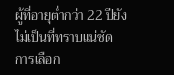ผู้ที่อายุต่ำกว่า 22 ปียังไม่เป็นที่ทราบแน่ชัด
การเลือก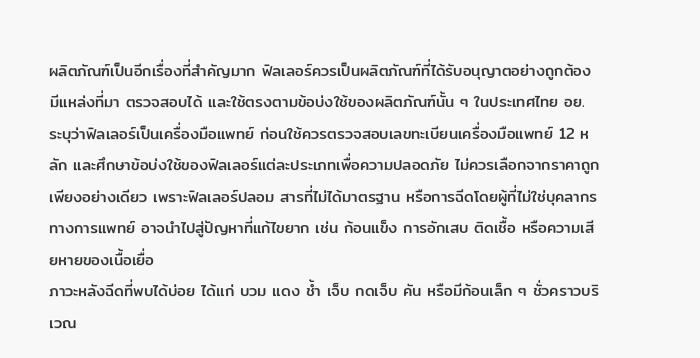ผลิตภัณฑ์เป็นอีกเรื่องที่สำคัญมาก ฟิลเลอร์ควรเป็นผลิตภัณฑ์ที่ได้รับอนุญาตอย่างถูกต้อง มีแหล่งที่มา ตรวจสอบได้ และใช้ตรงตามข้อบ่งใช้ของผลิตภัณฑ์นั้น ๆ ในประเทศไทย อย. ระบุว่าฟิลเลอร์เป็นเครื่องมือแพทย์ ก่อนใช้ควรตรวจสอบเลขทะเบียนเครื่องมือแพทย์ 12 หลัก และศึกษาข้อบ่งใช้ของฟิลเลอร์แต่ละประเภทเพื่อความปลอดภัย ไม่ควรเลือกจากราคาถูกเพียงอย่างเดียว เพราะฟิลเลอร์ปลอม สารที่ไม่ได้มาตรฐาน หรือการฉีดโดยผู้ที่ไม่ใช่บุคลากรทางการแพทย์ อาจนำไปสู่ปัญหาที่แก้ไขยาก เช่น ก้อนแข็ง การอักเสบ ติดเชื้อ หรือความเสียหายของเนื้อเยื่อ
ภาวะหลังฉีดที่พบได้บ่อย ได้แก่ บวม แดง ช้ำ เจ็บ กดเจ็บ คัน หรือมีก้อนเล็ก ๆ ชั่วคราวบริเวณ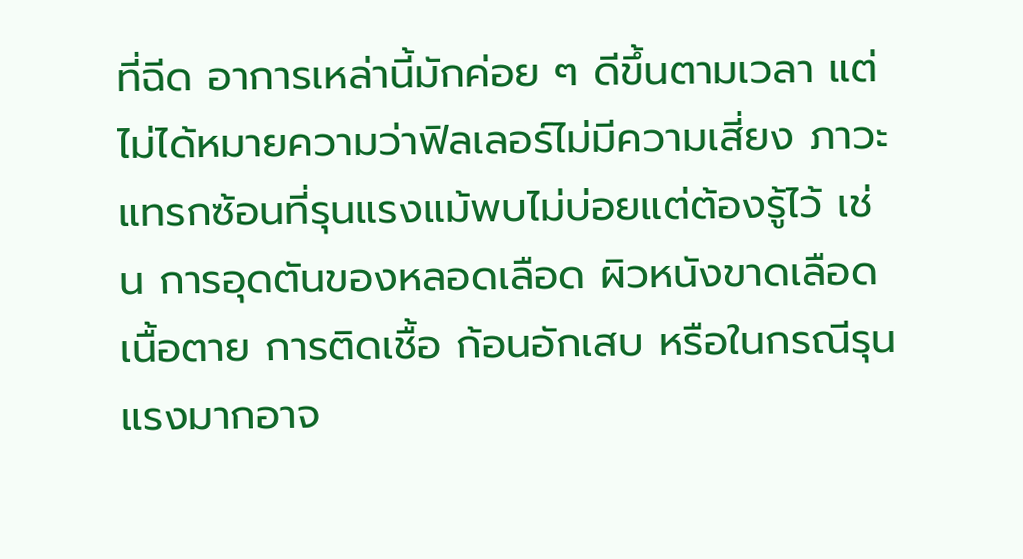ที่ฉีด อาการเหล่านี้มักค่อย ๆ ดีขึ้นตามเวลา แต่ไม่ได้หมายความว่าฟิลเลอร์ไม่มีความเสี่ยง ภาวะแทรกซ้อนที่รุนแรงแม้พบไม่บ่อยแต่ต้องรู้ไว้ เช่น การอุดตันของหลอดเลือด ผิวหนังขาดเลือด เนื้อตาย การติดเชื้อ ก้อนอักเสบ หรือในกรณีรุนแรงมากอาจ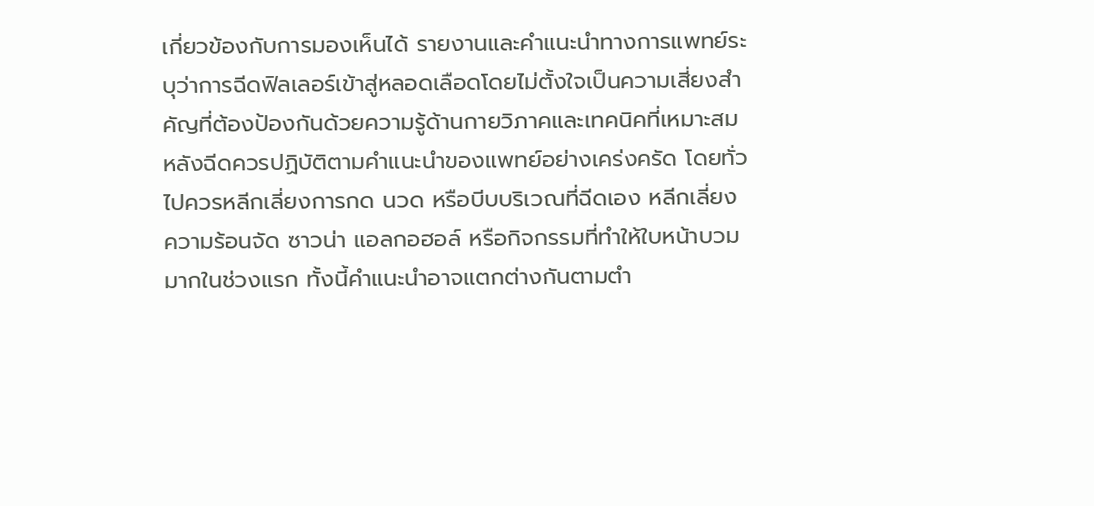เกี่ยวข้องกับการมองเห็นได้ รายงานและคำแนะนำทางการแพทย์ระบุว่าการฉีดฟิลเลอร์เข้าสู่หลอดเลือดโดยไม่ตั้งใจเป็นความเสี่ยงสำคัญที่ต้องป้องกันด้วยความรู้ด้านกายวิภาคและเทคนิคที่เหมาะสม
หลังฉีดควรปฏิบัติตามคำแนะนำของแพทย์อย่างเคร่งครัด โดยทั่วไปควรหลีกเลี่ยงการกด นวด หรือบีบบริเวณที่ฉีดเอง หลีกเลี่ยงความร้อนจัด ซาวน่า แอลกอฮอล์ หรือกิจกรรมที่ทำให้ใบหน้าบวมมากในช่วงแรก ทั้งนี้คำแนะนำอาจแตกต่างกันตามตำ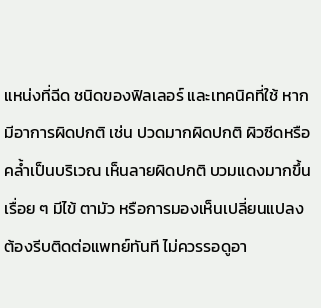แหน่งที่ฉีด ชนิดของฟิลเลอร์ และเทคนิคที่ใช้ หากมีอาการผิดปกติ เช่น ปวดมากผิดปกติ ผิวซีดหรือคล้ำเป็นบริเวณ เห็นลายผิดปกติ บวมแดงมากขึ้นเรื่อย ๆ มีไข้ ตามัว หรือการมองเห็นเปลี่ยนแปลง ต้องรีบติดต่อแพทย์ทันที ไม่ควรรอดูอา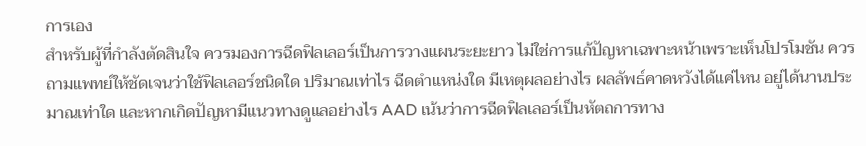การเอง
สำหรับผู้ที่กำลังตัดสินใจ ควรมองการฉีดฟิลเลอร์เป็นการวางแผนระยะยาว ไม่ใช่การแก้ปัญหาเฉพาะหน้าเพราะเห็นโปรโมชัน ควรถามแพทย์ให้ชัดเจนว่าใช้ฟิลเลอร์ชนิดใด ปริมาณเท่าไร ฉีดตำแหน่งใด มีเหตุผลอย่างไร ผลลัพธ์คาดหวังได้แค่ไหน อยู่ได้นานประมาณเท่าใด และหากเกิดปัญหามีแนวทางดูแลอย่างไร AAD เน้นว่าการฉีดฟิลเลอร์เป็นหัตถการทาง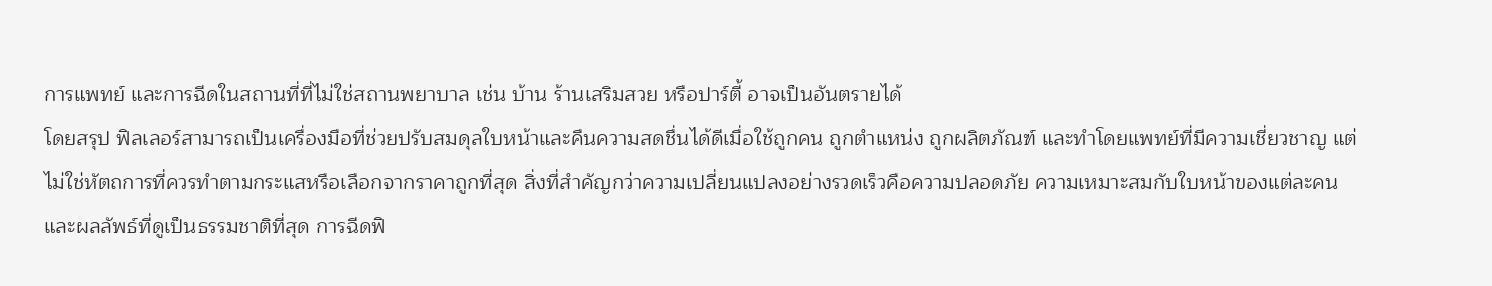การแพทย์ และการฉีดในสถานที่ที่ไม่ใช่สถานพยาบาล เช่น บ้าน ร้านเสริมสวย หรือปาร์ตี้ อาจเป็นอันตรายได้
โดยสรุป ฟิลเลอร์สามารถเป็นเครื่องมือที่ช่วยปรับสมดุลใบหน้าและคืนความสดชื่นได้ดีเมื่อใช้ถูกคน ถูกตำแหน่ง ถูกผลิตภัณฑ์ และทำโดยแพทย์ที่มีความเชี่ยวชาญ แต่ไม่ใช่หัตถการที่ควรทำตามกระแสหรือเลือกจากราคาถูกที่สุด สิ่งที่สำคัญกว่าความเปลี่ยนแปลงอย่างรวดเร็วคือความปลอดภัย ความเหมาะสมกับใบหน้าของแต่ละคน และผลลัพธ์ที่ดูเป็นธรรมชาติที่สุด การฉีดฟิ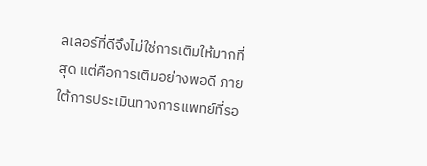ลเลอร์ที่ดีจึงไม่ใช่การเติมให้มากที่สุด แต่คือการเติมอย่างพอดี ภายใต้การประเมินทางการแพทย์ที่รอ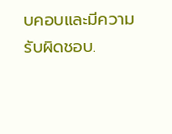บคอบและมีความรับผิดชอบ.